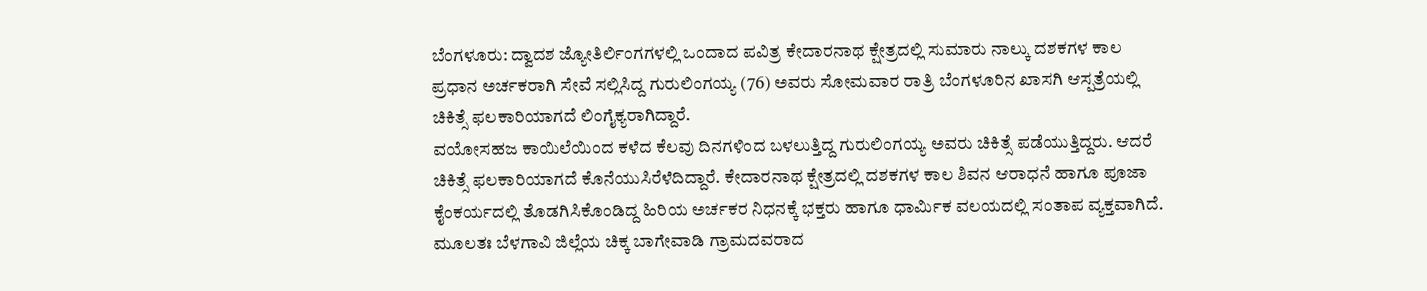ಬೆಂಗಳೂರು: ದ್ವಾದಶ ಜ್ಯೋತಿರ್ಲಿಂಗಗಳಲ್ಲಿ ಒಂದಾದ ಪವಿತ್ರ ಕೇದಾರನಾಥ ಕ್ಷೇತ್ರದಲ್ಲಿ ಸುಮಾರು ನಾಲ್ಕು ದಶಕಗಳ ಕಾಲ ಪ್ರಧಾನ ಅರ್ಚಕರಾಗಿ ಸೇವೆ ಸಲ್ಲಿಸಿದ್ದ ಗುರುಲಿಂಗಯ್ಯ (76) ಅವರು ಸೋಮವಾರ ರಾತ್ರಿ ಬೆಂಗಳೂರಿನ ಖಾಸಗಿ ಆಸ್ಪತ್ರೆಯಲ್ಲಿ ಚಿಕಿತ್ಸೆ ಫಲಕಾರಿಯಾಗದೆ ಲಿಂಗೈಕ್ಯರಾಗಿದ್ದಾರೆ.
ವಯೋಸಹಜ ಕಾಯಿಲೆಯಿಂದ ಕಳೆದ ಕೆಲವು ದಿನಗಳಿಂದ ಬಳಲುತ್ತಿದ್ದ ಗುರುಲಿಂಗಯ್ಯ ಅವರು ಚಿಕಿತ್ಸೆ ಪಡೆಯುತ್ತಿದ್ದರು. ಆದರೆ ಚಿಕಿತ್ಸೆ ಫಲಕಾರಿಯಾಗದೆ ಕೊನೆಯುಸಿರೆಳೆದಿದ್ದಾರೆ. ಕೇದಾರನಾಥ ಕ್ಷೇತ್ರದಲ್ಲಿ ದಶಕಗಳ ಕಾಲ ಶಿವನ ಆರಾಧನೆ ಹಾಗೂ ಪೂಜಾ ಕೈಂಕರ್ಯದಲ್ಲಿ ತೊಡಗಿಸಿಕೊಂಡಿದ್ದ ಹಿರಿಯ ಅರ್ಚಕರ ನಿಧನಕ್ಕೆ ಭಕ್ತರು ಹಾಗೂ ಧಾರ್ಮಿಕ ವಲಯದಲ್ಲಿ ಸಂತಾಪ ವ್ಯಕ್ತವಾಗಿದೆ.
ಮೂಲತಃ ಬೆಳಗಾವಿ ಜಿಲ್ಲೆಯ ಚಿಕ್ಕ ಬಾಗೇವಾಡಿ ಗ್ರಾಮದವರಾದ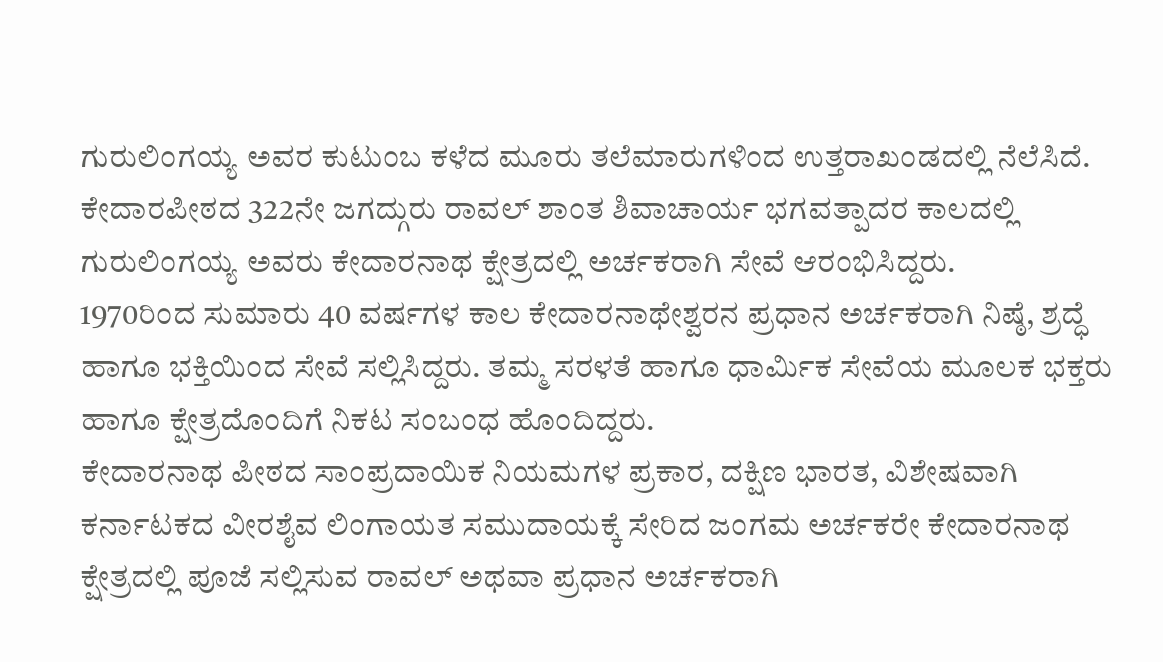ಗುರುಲಿಂಗಯ್ಯ ಅವರ ಕುಟುಂಬ ಕಳೆದ ಮೂರು ತಲೆಮಾರುಗಳಿಂದ ಉತ್ತರಾಖಂಡದಲ್ಲಿ ನೆಲೆಸಿದೆ.
ಕೇದಾರಪೀಠದ 322ನೇ ಜಗದ್ಗುರು ರಾವಲ್ ಶಾಂತ ಶಿವಾಚಾರ್ಯ ಭಗವತ್ಪಾದರ ಕಾಲದಲ್ಲಿ ಗುರುಲಿಂಗಯ್ಯ ಅವರು ಕೇದಾರನಾಥ ಕ್ಷೇತ್ರದಲ್ಲಿ ಅರ್ಚಕರಾಗಿ ಸೇವೆ ಆರಂಭಿಸಿದ್ದರು.
1970ರಿಂದ ಸುಮಾರು 40 ವರ್ಷಗಳ ಕಾಲ ಕೇದಾರನಾಥೇಶ್ವರನ ಪ್ರಧಾನ ಅರ್ಚಕರಾಗಿ ನಿಷ್ಠೆ, ಶ್ರದ್ಧೆ ಹಾಗೂ ಭಕ್ತಿಯಿಂದ ಸೇವೆ ಸಲ್ಲಿಸಿದ್ದರು. ತಮ್ಮ ಸರಳತೆ ಹಾಗೂ ಧಾರ್ಮಿಕ ಸೇವೆಯ ಮೂಲಕ ಭಕ್ತರು ಹಾಗೂ ಕ್ಷೇತ್ರದೊಂದಿಗೆ ನಿಕಟ ಸಂಬಂಧ ಹೊಂದಿದ್ದರು.
ಕೇದಾರನಾಥ ಪೀಠದ ಸಾಂಪ್ರದಾಯಿಕ ನಿಯಮಗಳ ಪ್ರಕಾರ, ದಕ್ಷಿಣ ಭಾರತ, ವಿಶೇಷವಾಗಿ ಕರ್ನಾಟಕದ ವೀರಶೈವ ಲಿಂಗಾಯತ ಸಮುದಾಯಕ್ಕೆ ಸೇರಿದ ಜಂಗಮ ಅರ್ಚಕರೇ ಕೇದಾರನಾಥ ಕ್ಷೇತ್ರದಲ್ಲಿ ಪೂಜೆ ಸಲ್ಲಿಸುವ ರಾವಲ್ ಅಥವಾ ಪ್ರಧಾನ ಅರ್ಚಕರಾಗಿ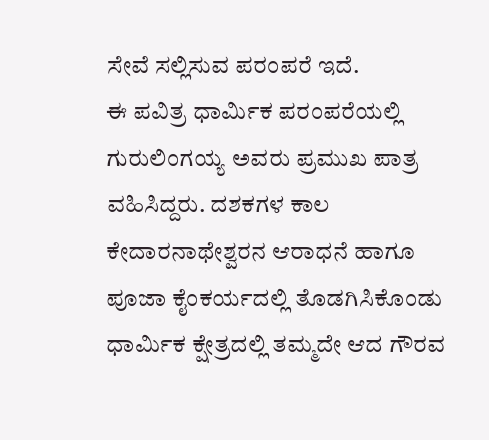ಸೇವೆ ಸಲ್ಲಿಸುವ ಪರಂಪರೆ ಇದೆ.
ಈ ಪವಿತ್ರ ಧಾರ್ಮಿಕ ಪರಂಪರೆಯಲ್ಲಿ ಗುರುಲಿಂಗಯ್ಯ ಅವರು ಪ್ರಮುಖ ಪಾತ್ರ ವಹಿಸಿದ್ದರು. ದಶಕಗಳ ಕಾಲ ಕೇದಾರನಾಥೇಶ್ವರನ ಆರಾಧನೆ ಹಾಗೂ ಪೂಜಾ ಕೈಂಕರ್ಯದಲ್ಲಿ ತೊಡಗಿಸಿಕೊಂಡು ಧಾರ್ಮಿಕ ಕ್ಷೇತ್ರದಲ್ಲಿ ತಮ್ಮದೇ ಆದ ಗೌರವ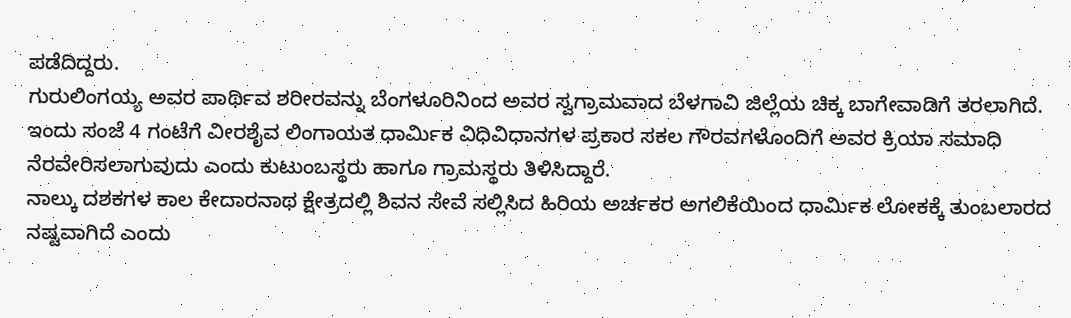ಪಡೆದಿದ್ದರು.
ಗುರುಲಿಂಗಯ್ಯ ಅವರ ಪಾರ್ಥಿವ ಶರೀರವನ್ನು ಬೆಂಗಳೂರಿನಿಂದ ಅವರ ಸ್ವಗ್ರಾಮವಾದ ಬೆಳಗಾವಿ ಜಿಲ್ಲೆಯ ಚಿಕ್ಕ ಬಾಗೇವಾಡಿಗೆ ತರಲಾಗಿದೆ.
ಇಂದು ಸಂಜೆ 4 ಗಂಟೆಗೆ ವೀರಶೈವ ಲಿಂಗಾಯತ ಧಾರ್ಮಿಕ ವಿಧಿವಿಧಾನಗಳ ಪ್ರಕಾರ ಸಕಲ ಗೌರವಗಳೊಂದಿಗೆ ಅವರ ಕ್ರಿಯಾ ಸಮಾಧಿ ನೆರವೇರಿಸಲಾಗುವುದು ಎಂದು ಕುಟುಂಬಸ್ಥರು ಹಾಗೂ ಗ್ರಾಮಸ್ಥರು ತಿಳಿಸಿದ್ದಾರೆ.
ನಾಲ್ಕು ದಶಕಗಳ ಕಾಲ ಕೇದಾರನಾಥ ಕ್ಷೇತ್ರದಲ್ಲಿ ಶಿವನ ಸೇವೆ ಸಲ್ಲಿಸಿದ ಹಿರಿಯ ಅರ್ಚಕರ ಅಗಲಿಕೆಯಿಂದ ಧಾರ್ಮಿಕ ಲೋಕಕ್ಕೆ ತುಂಬಲಾರದ ನಷ್ಟವಾಗಿದೆ ಎಂದು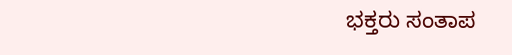ಭಕ್ತರು ಸಂತಾಪ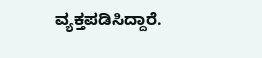ವ್ಯಕ್ತಪಡಿಸಿದ್ದಾರೆ.